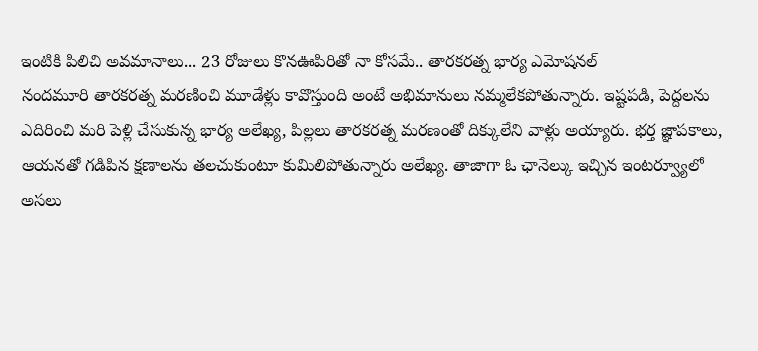ఇంటికి పిలిచి అవమానాలు... 23 రోజులు కొనఊపిరితో నా కోసమే.. తారకరత్న భార్య ఎమోషనల్
నందమూరి తారకరత్న మరణించి మూడేళ్లు కావొస్తుంది అంటే అభిమానులు నమ్మలేకపోతున్నారు. ఇష్టపడి, పెద్దలను ఎదిరించి మరి పెళ్లి చేసుకున్న భార్య అలేఖ్య, పిల్లలు తారకరత్న మరణంతో దిక్కులేని వాళ్లు అయ్యారు. భర్త జ్ఞాపకాలు, ఆయనతో గడిపిన క్షణాలను తలచుకుంటూ కుమిలిపోతున్నారు అలేఖ్య. తాజాగా ఓ ఛానెల్కు ఇచ్చిన ఇంటర్వ్యూలో అసలు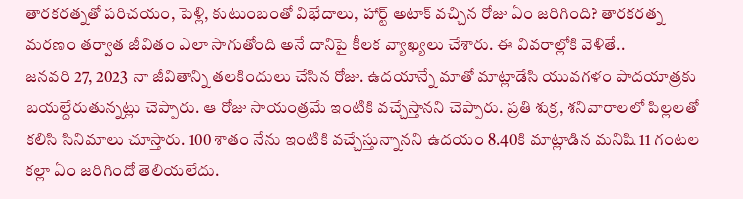తారకరత్నతో పరిచయం, పెళ్లి, కుటుంబంతో విభేదాలు, హార్ట్ అటాక్ వచ్చిన రోజు ఏం జరిగింది? తారకరత్న మరణం తర్వాత జీవితం ఎలా సాగుతోంది అనే దానిపై కీలక వ్యాఖ్యలు చేశారు. ఈ వివరాల్లోకి వెళితే..
జనవరి 27, 2023 నా జీవితాన్ని తలకిందులు చేసిన రోజు. ఉదయాన్నే మాతో మాట్లాడేసి యువగళం పాదయాత్రకు బయల్దేరుతున్నట్లు చెప్పారు. ఆ రోజు సాయంత్రమే ఇంటికి వచ్చేస్తానని చెప్పారు. ప్రతి శుక్ర, శనివారాలలో పిల్లలతో కలిసి సినిమాలు చూస్తారు. 100 శాతం నేను ఇంటికి వచ్చేస్తున్నానని ఉదయం 8.40కి మాట్లాడిన మనిషి 11 గంటల కల్లా ఏం జరిగిందో తెలియలేదు.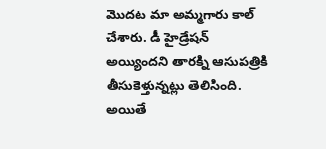మొదట మా అమ్మగారు కాల్ చేశారు. డీ హైడ్రేషన్ అయ్యిందని తారక్ని ఆసుపత్రికి తీసుకెళ్తున్నట్లు తెలిసింది. అయితే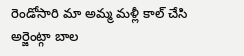రెండోసారి మా అమ్మ మళ్లీ కాల్ చేసి అర్జెంట్గా బాల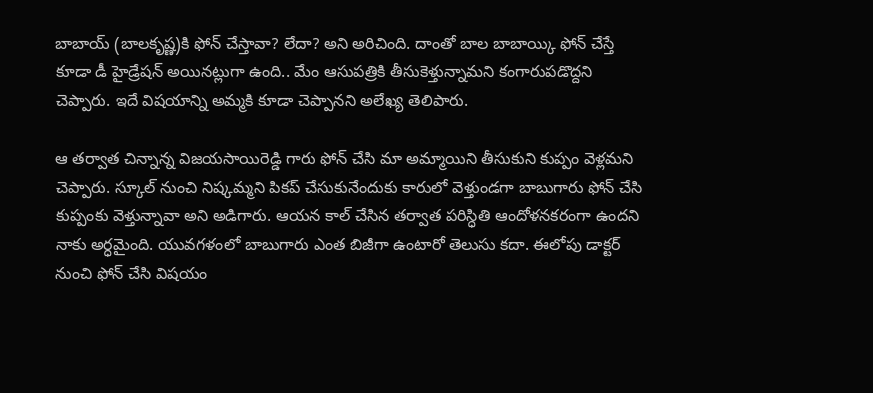బాబాయ్ (బాలకృష్ణ)కి ఫోన్ చేస్తావా? లేదా? అని అరిచింది. దాంతో బాల బాబాయ్కి ఫోన్ చేస్తే కూడా డీ హైడ్రేషన్ అయినట్లుగా ఉంది.. మేం ఆసుపత్రికి తీసుకెళ్తున్నామని కంగారుపడొద్దని చెప్పారు. ఇదే విషయాన్ని అమ్మకి కూడా చెప్పానని అలేఖ్య తెలిపారు.

ఆ తర్వాత చిన్నాన్న విజయసాయిరెడ్డి గారు ఫోన్ చేసి మా అమ్మాయిని తీసుకుని కుప్పం వెళ్లమని చెప్పారు. స్కూల్ నుంచి నిష్కమ్మని పికప్ చేసుకునేందుకు కారులో వెళ్తుండగా బాబుగారు ఫోన్ చేసి కుప్పంకు వెళ్తున్నావా అని అడిగారు. ఆయన కాల్ చేసిన తర్వాత పరిస్ధితి ఆందోళనకరంగా ఉందని నాకు అర్ధమైంది. యువగళంలో బాబుగారు ఎంత బిజీగా ఉంటారో తెలుసు కదా. ఈలోపు డాక్టర్ నుంచి ఫోన్ చేసి విషయం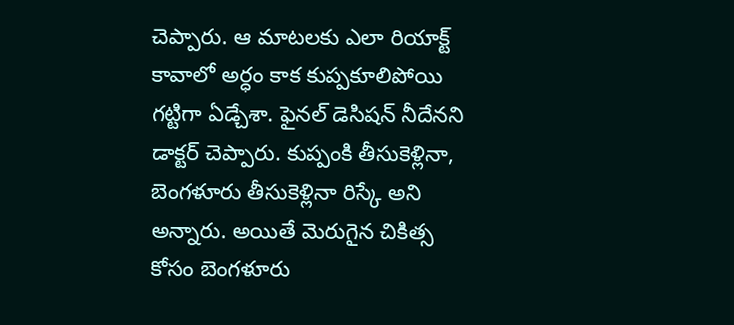చెప్పారు. ఆ మాటలకు ఎలా రియాక్ట్ కావాలో అర్ధం కాక కుప్పకూలిపోయి గట్టిగా ఏడ్చేశా. ఫైనల్ డెసిషన్ నీదేనని డాక్టర్ చెప్పారు. కుప్పంకి తీసుకెళ్లినా, బెంగళూరు తీసుకెళ్లినా రిస్కే అని అన్నారు. అయితే మెరుగైన చికిత్స కోసం బెంగళూరు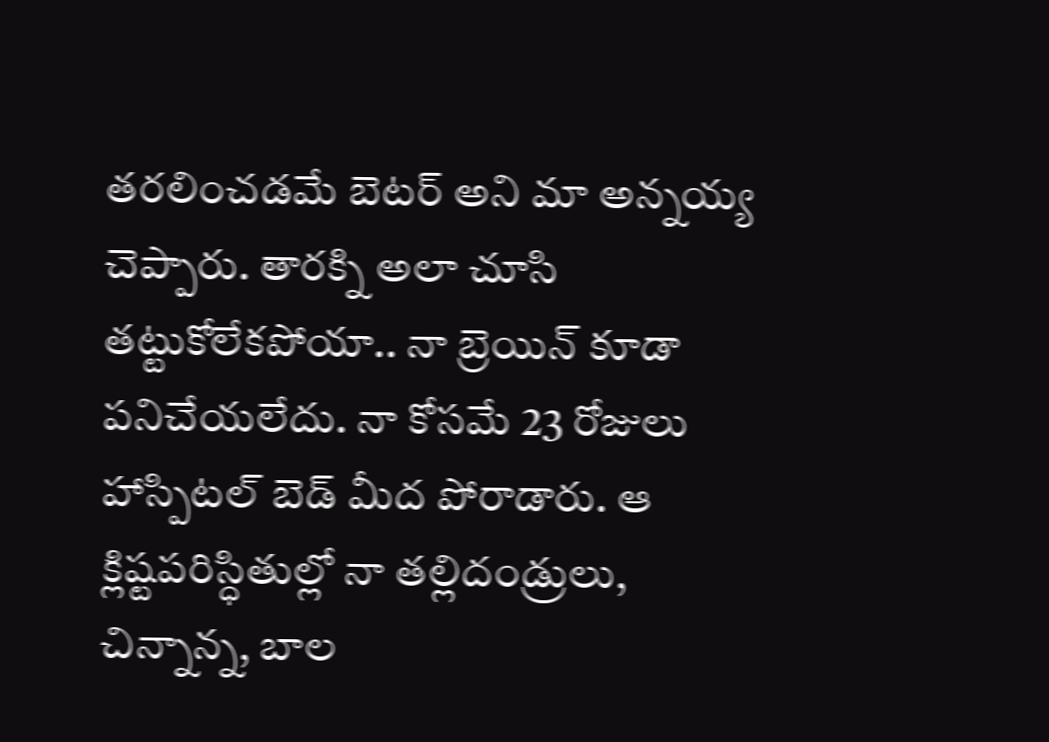తరలించడమే బెటర్ అని మా అన్నయ్య చెప్పారు. తారక్ని అలా చూసి తట్టుకోలేకపోయా.. నా బ్రెయిన్ కూడా పనిచేయలేదు. నా కోసమే 23 రోజులు హాస్పిటల్ బెడ్ మీద పోరాడారు. ఆ క్లిష్టపరిస్ధితుల్లో నా తల్లిదండ్రులు, చిన్నాన్న, బాల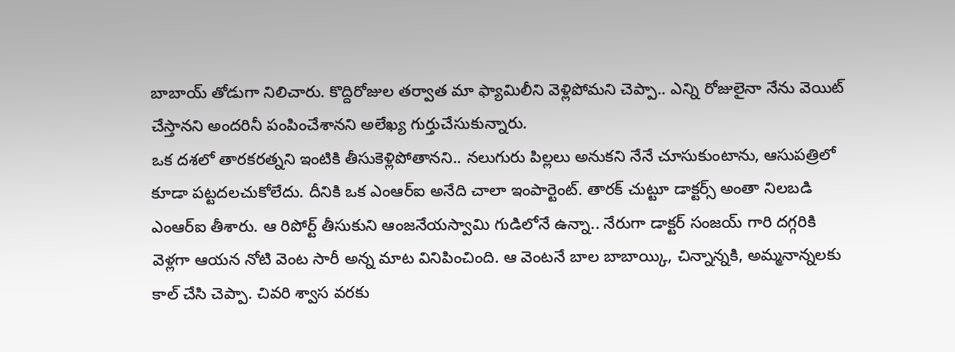బాబాయ్ తోడుగా నిలిచారు. కొద్దిరోజుల తర్వాత మా ఫ్యామిలీని వెళ్లిపోమని చెప్పా.. ఎన్ని రోజులైనా నేను వెయిట్ చేస్తానని అందరినీ పంపించేశానని అలేఖ్య గుర్తుచేసుకున్నారు.
ఒక దశలో తారకరత్నని ఇంటికి తీసుకెళ్లిపోతానని.. నలుగురు పిల్లలు అనుకని నేనే చూసుకుంటాను, ఆసుపత్రిలో కూడా పట్టదలచుకోలేదు. దీనికి ఒక ఎంఆర్ఐ అనేది చాలా ఇంపార్టెంట్. తారక్ చుట్టూ డాక్టర్స్ అంతా నిలబడి ఎంఆర్ఐ తీశారు. ఆ రిపోర్ట్ తీసుకుని ఆంజనేయస్వామి గుడిలోనే ఉన్నా.. నేరుగా డాక్టర్ సంజయ్ గారి దగ్గరికి వెళ్లగా ఆయన నోటి వెంట సారీ అన్న మాట వినిపించింది. ఆ వెంటనే బాల బాబాయ్కి, చిన్నాన్నకి, అమ్మనాన్నలకు కాల్ చేసి చెప్పా. చివరి శ్వాస వరకు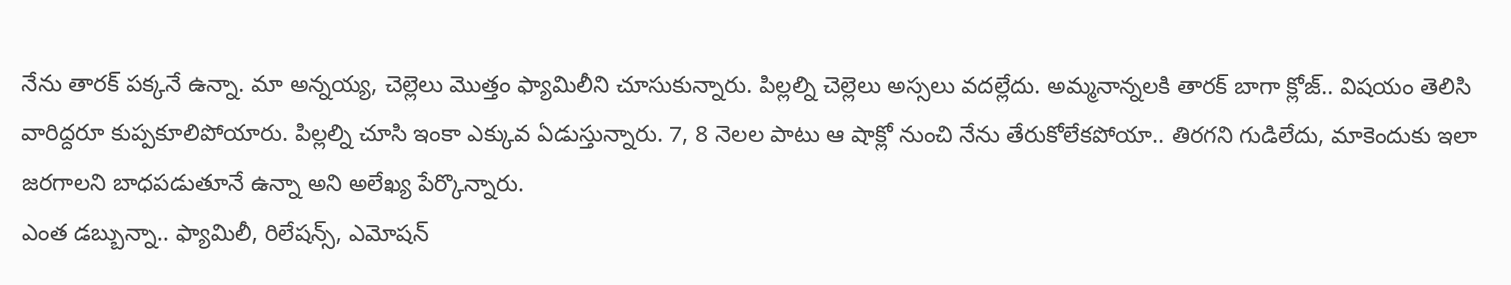నేను తారక్ పక్కనే ఉన్నా. మా అన్నయ్య, చెల్లెలు మొత్తం ఫ్యామిలీని చూసుకున్నారు. పిల్లల్ని చెల్లెలు అస్సలు వదల్లేదు. అమ్మనాన్నలకి తారక్ బాగా క్లోజ్.. విషయం తెలిసి వారిద్దరూ కుప్పకూలిపోయారు. పిల్లల్ని చూసి ఇంకా ఎక్కువ ఏడుస్తున్నారు. 7, 8 నెలల పాటు ఆ షాక్లో నుంచి నేను తేరుకోలేకపోయా.. తిరగని గుడిలేదు, మాకెందుకు ఇలా జరగాలని బాధపడుతూనే ఉన్నా అని అలేఖ్య పేర్కొన్నారు.
ఎంత డబ్బున్నా.. ఫ్యామిలీ, రిలేషన్స్, ఎమోషన్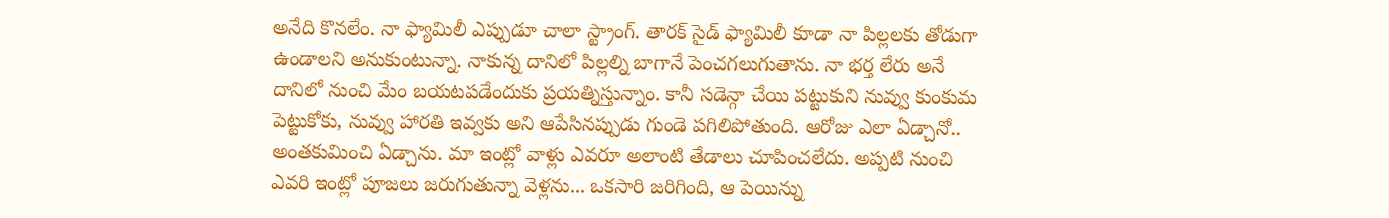అనేది కొనలేం. నా ఫ్యామిలీ ఎప్పుడూ చాలా స్ట్రాంగ్. తారక్ సైడ్ ఫ్యామిలీ కూడా నా పిల్లలకు తోడుగా ఉండాలని అనుకుంటున్నా. నాకున్న దానిలో పిల్లల్ని బాగానే పెంచగలుగుతాను. నా భర్త లేరు అనే దానిలో నుంచి మేం బయటపడేందుకు ప్రయత్నిస్తున్నాం. కానీ సడెన్గా చేయి పట్టుకుని నువ్వు కుంకుమ పెట్టుకోకు, నువ్వు హారతి ఇవ్వకు అని ఆపేసినప్పుడు గుండె పగిలిపోతుంది. ఆరోజు ఎలా ఏడ్చానో.. అంతకుమించి ఏడ్చాను. మా ఇంట్లో వాళ్లు ఎవరూ అలాంటి తేడాలు చూపించలేదు. అప్పటి నుంచి ఎవరి ఇంట్లో పూజలు జరుగుతున్నా వెళ్లను... ఒకసారి జరిగింది, ఆ పెయిన్ను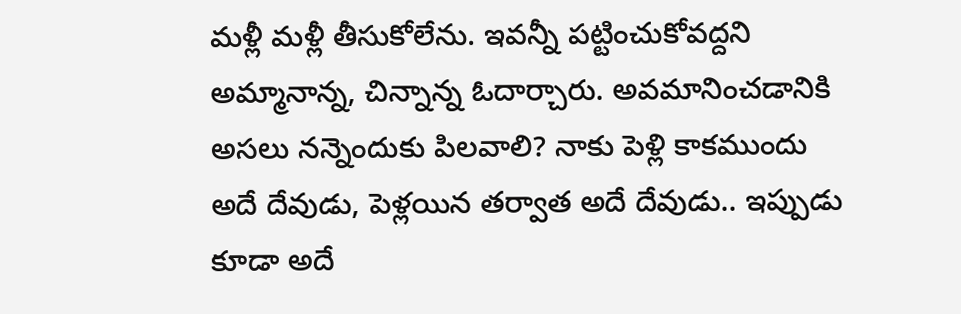మళ్లీ మళ్లీ తీసుకోలేను. ఇవన్నీ పట్టించుకోవద్దని అమ్మానాన్న, చిన్నాన్న ఓదార్చారు. అవమానించడానికి అసలు నన్నెందుకు పిలవాలి? నాకు పెళ్లి కాకముందు అదే దేవుడు, పెళ్లయిన తర్వాత అదే దేవుడు.. ఇప్పుడు కూడా అదే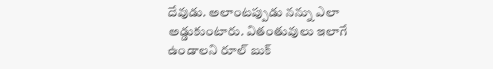దేవుడు. అలాంటప్పుడు నన్ను ఎలా అడ్డుకుంటారు. వితంతువులు ఇలాగే ఉండాలని రూల్ బుక్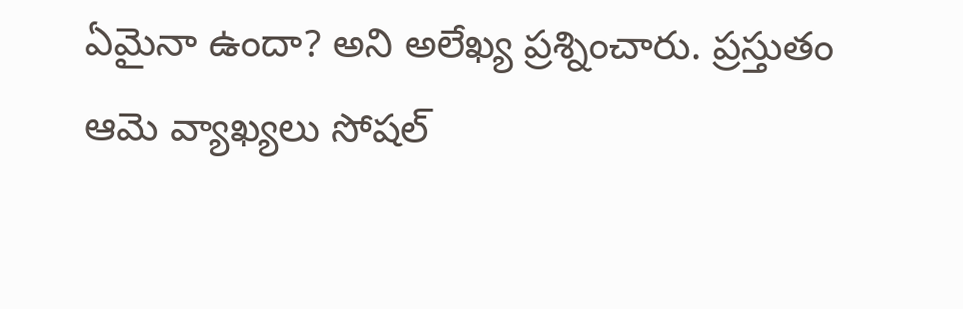ఏమైనా ఉందా? అని అలేఖ్య ప్రశ్నించారు. ప్రస్తుతం ఆమె వ్యాఖ్యలు సోషల్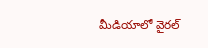మీడియాలో వైరల్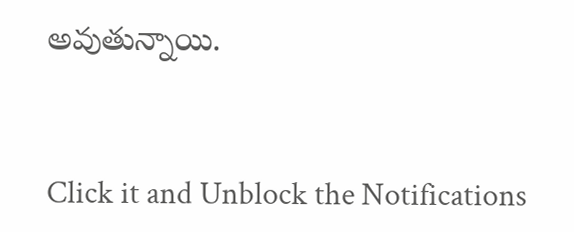అవుతున్నాయి.


Click it and Unblock the Notifications